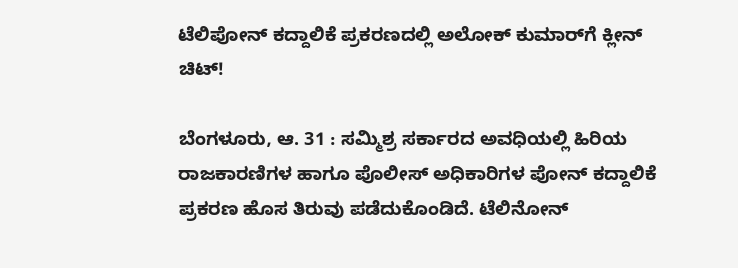ಟೆಲಿಪೋನ್ ಕದ್ದಾಲಿಕೆ ಪ್ರಕರಣದಲ್ಲಿ ಅಲೋಕ್ ಕುಮಾರ್‌ಗೆ ಕ್ಲೀನ್ ಚಿಟ್!

ಬೆಂಗಳೂರು, ಆ. 31 : ಸಮ್ಮಿಶ್ರ ಸರ್ಕಾರದ ಅವಧಿಯಲ್ಲಿ ಹಿರಿಯ ರಾಜಕಾರಣಿಗಳ ಹಾಗೂ ಪೊಲೀಸ್ ಅಧಿಕಾರಿಗಳ ಪೋನ್ ಕದ್ದಾಲಿಕೆ ಪ್ರಕರಣ ಹೊಸ ತಿರುವು ಪಡೆದುಕೊಂಡಿದೆ. ಟೆಲಿನೋನ್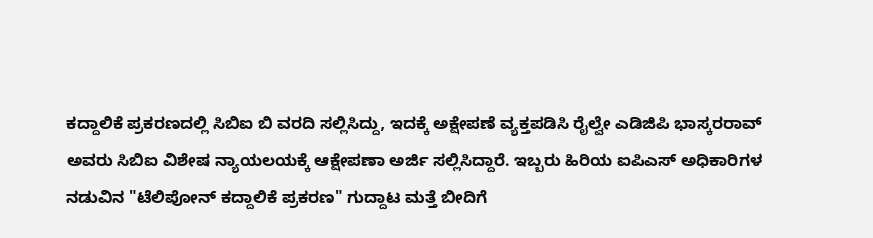ಕದ್ದಾಲಿಕೆ ಪ್ರಕರಣದಲ್ಲಿ ಸಿಬಿಐ ಬಿ ವರದಿ ಸಲ್ಲಿಸಿದ್ದು, ಇದಕ್ಕೆ ಅಕ್ಷೇಪಣೆ ವ್ಯಕ್ತಪಡಿಸಿ ರೈಲ್ವೇ ಎಡಿಜಿಪಿ ಭಾಸ್ಕರರಾವ್ ಅವರು ಸಿಬಿಐ ವಿಶೇಷ ನ್ಯಾಯಲಯಕ್ಕೆ ಆಕ್ಷೇಪಣಾ ಅರ್ಜಿ ಸಲ್ಲಿಸಿದ್ದಾರೆ. ಇಬ್ಬರು ಹಿರಿಯ ಐಪಿಎಸ್ ಅಧಿಕಾರಿಗಳ ನಡುವಿನ "ಟೆಲಿಪೋನ್ ಕದ್ದಾಲಿಕೆ ಪ್ರಕರಣ" ಗುದ್ದಾಟ ಮತ್ತೆ ಬೀದಿಗೆ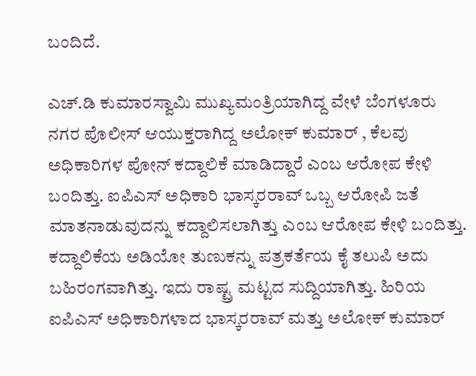ಬಂದಿದೆ.

ಎಚ್.ಡಿ ಕುಮಾರಸ್ವಾಮಿ ಮುಖ್ಯಮಂತ್ರಿಯಾಗಿದ್ದ ವೇಳೆ ಬೆಂಗಳೂರು ನಗರ ಪೊಲೀಸ್ ಆಯುಕ್ತರಾಗಿದ್ದ ಅಲೋಕ್ ಕುಮಾರ್ , ಕೆಲವು ಅಧಿಕಾರಿಗಳ ಪೋನ್ ಕದ್ದಾಲಿಕೆ ಮಾಡಿದ್ದಾರೆ ಎಂಬ ಆರೋಪ ಕೇಳಿ ಬಂದಿತ್ತು. ಐಪಿಎಸ್ ಅಧಿಕಾರಿ ಭಾಸ್ಕರರಾವ್ ಒಬ್ಬ ಆರೋಪಿ ಜತೆ ಮಾತನಾಡುವುದನ್ನು ಕದ್ದಾಲಿಸಲಾಗಿತ್ತು ಎಂಬ ಆರೋಪ ಕೇಳಿ ಬಂದಿತ್ತು. ಕದ್ದಾಲಿಕೆಯ ಅಡಿಯೋ ತುಣುಕನ್ನು ಪತ್ರಕರ್ತೆಯ ಕೈ ತಲುಪಿ ಅದು ಬಹಿರಂಗವಾಗಿತ್ತು. ಇದು ರಾಷ್ಟ್ರ ಮಟ್ಟದ ಸುದ್ದಿಯಾಗಿತ್ತು. ಹಿರಿಯ ಐಪಿಎಸ್ ಅಧಿಕಾರಿಗಳಾದ ಭಾಸ್ಕರರಾವ್ ಮತ್ತು ಅಲೋಕ್ ಕುಮಾರ್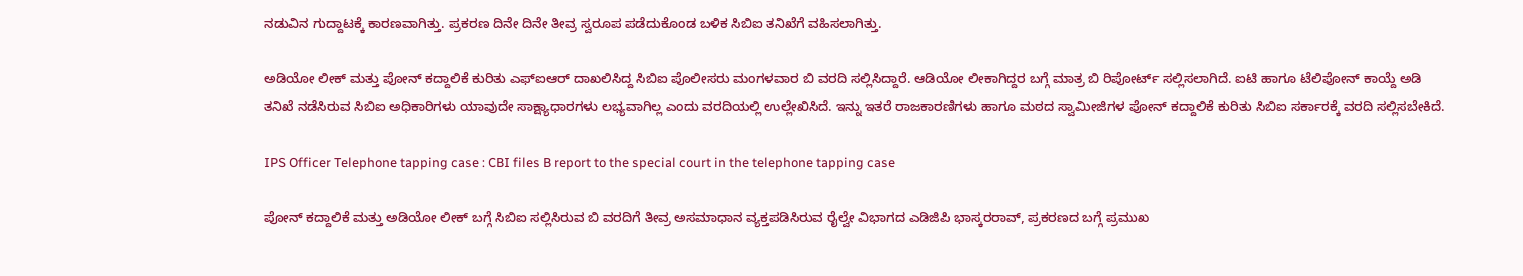ನಡುವಿನ ಗುದ್ದಾಟಕ್ಕೆ ಕಾರಣವಾಗಿತ್ತು. ಪ್ರಕರಣ ದಿನೇ ದಿನೇ ತೀವ್ರ ಸ್ವರೂಪ ಪಡೆದುಕೊಂಡ ಬಳಿಕ ಸಿಬಿಐ ತನಿಖೆಗೆ ವಹಿಸಲಾಗಿತ್ತು.

ಅಡಿಯೋ ಲೀಕ್ ಮತ್ತು ಪೋನ್ ಕದ್ದಾಲಿಕೆ ಕುರಿತು ಎಫ್ಐಆರ್ ದಾಖಲಿಸಿದ್ದ ಸಿಬಿಐ ಪೊಲೀಸರು ಮಂಗಳವಾರ ಬಿ ವರದಿ ಸಲ್ಲಿಸಿದ್ದಾರೆ. ಆಡಿಯೋ ಲೀಕಾಗಿದ್ದರ ಬಗ್ಗೆ ಮಾತ್ರ ಬಿ ರಿಪೋರ್ಟ್ ಸಲ್ಲಿಸಲಾಗಿದೆ. ಐಟಿ ಹಾಗೂ ಟೆಲಿಪೋನ್ ಕಾಯ್ದೆ ಅಡಿ ತನಿಖೆ ನಡೆಸಿರುವ ಸಿಬಿಐ ಅಧಿಕಾರಿಗಳು ಯಾವುದೇ ಸಾಕ್ಷ್ಯಾಧಾರಗಳು ಲಭ್ಯವಾಗಿಲ್ಲ ಎಂದು ವರದಿಯಲ್ಲಿ ಉಲ್ಲೇಖಿಸಿದೆ. ಇನ್ನು ಇತರೆ ರಾಜಕಾರಣಿಗಳು ಹಾಗೂ ಮಠದ ಸ್ವಾಮೀಜಿಗಳ ಪೋನ್ ಕದ್ದಾಲಿಕೆ ಕುರಿತು ಸಿಬಿಐ ಸರ್ಕಾರಕ್ಕೆ ವರದಿ ಸಲ್ಲಿಸಬೇಕಿದೆ.

IPS Officer Telephone tapping case : CBI files B report to the special court in the telephone tapping case

ಪೋನ್ ಕದ್ದಾಲಿಕೆ ಮತ್ತು ಅಡಿಯೋ ಲೀಕ್ ಬಗ್ಗೆ ಸಿಬಿಐ ಸಲ್ಲಿಸಿರುವ ಬಿ ವರದಿಗೆ ತೀವ್ರ ಅಸಮಾಧಾನ ವ್ಯಕ್ತಪಡಿಸಿರುವ ರೈಲ್ವೇ ವಿಭಾಗದ ಎಡಿಜಿಪಿ ಭಾಸ್ಕರರಾವ್, ಪ್ರಕರಣದ ಬಗ್ಗೆ ಪ್ರಮುಖ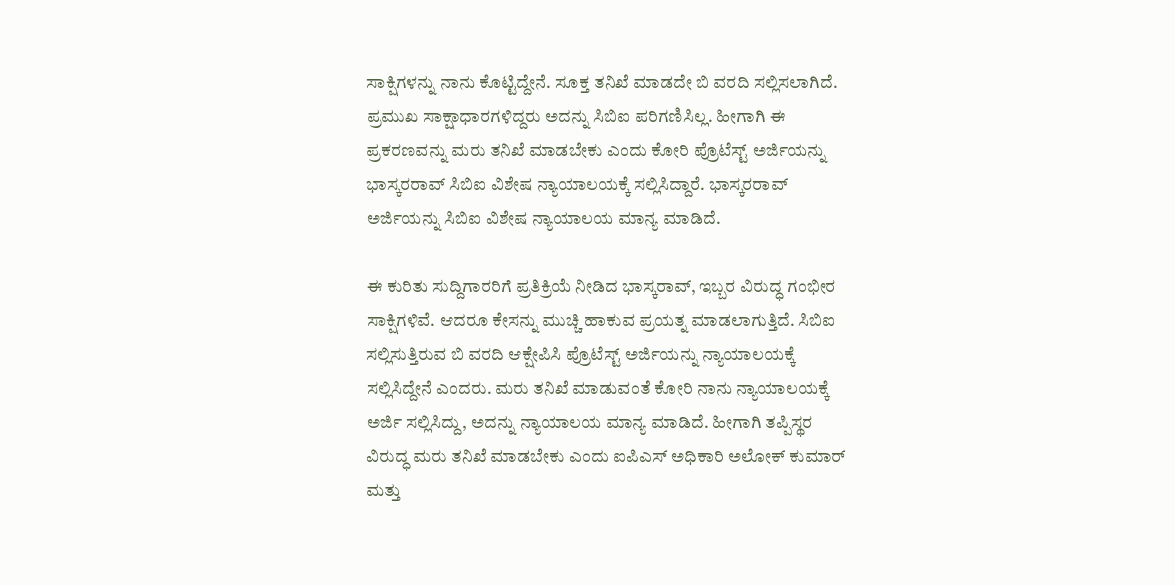ಸಾಕ್ಷಿಗಳನ್ನು ನಾನು ಕೊಟ್ಟಿದ್ದೇನೆ. ಸೂಕ್ತ ತನಿಖೆ ಮಾಡದೇ ಬಿ ವರದಿ ಸಲ್ಲಿಸಲಾಗಿದೆ. ಪ್ರಮುಖ ಸಾಕ್ಷಾಧಾರಗಳಿದ್ದರು ಅದನ್ನು ಸಿಬಿಐ ಪರಿಗಣಿಸಿಲ್ಲ. ಹೀಗಾಗಿ ಈ ಪ್ರಕರಣವನ್ನು ಮರು ತನಿಖೆ ಮಾಡಬೇಕು ಎಂದು ಕೋರಿ ಪ್ರೊಟೆಸ್ಟ್ ಅರ್ಜಿಯನ್ನು ಭಾಸ್ಕರರಾವ್ ಸಿಬಿಐ ವಿಶೇಷ ನ್ಯಾಯಾಲಯಕ್ಕೆ ಸಲ್ಲಿಸಿದ್ದಾರೆ. ಭಾಸ್ಕರರಾವ್ ಅರ್ಜಿಯನ್ನು ಸಿಬಿಐ ವಿಶೇಷ ನ್ಯಾಯಾಲಯ ಮಾನ್ಯ ಮಾಡಿದೆ.

ಈ ಕುರಿತು ಸುದ್ದಿಗಾರರಿಗೆ ಪ್ರತಿಕ್ರಿಯೆ ನೀಡಿದ ಭಾಸ್ಕರಾವ್, ಇಬ್ಬರ ವಿರುದ್ಧ ಗಂಭೀರ ಸಾಕ್ಷಿಗಳಿವೆ. ಆದರೂ ಕೇಸನ್ನು ಮುಚ್ಚಿ ಹಾಕುವ ಪ್ರಯತ್ನ ಮಾಡಲಾಗುತ್ತಿದೆ. ಸಿಬಿಐ ಸಲ್ಲಿಸುತ್ತಿರುವ ಬಿ ವರದಿ ಆಕ್ಷೇಪಿಸಿ ಪ್ರೊಟೆಸ್ಟ್ ಅರ್ಜಿಯನ್ನು ನ್ಯಾಯಾಲಯಕ್ಕೆ ಸಲ್ಲಿಸಿದ್ದೇನೆ ಎಂದರು. ಮರು ತನಿಖೆ ಮಾಡುವಂತೆ ಕೋರಿ ನಾನು ನ್ಯಾಯಾಲಯಕ್ಕೆ ಅರ್ಜಿ ಸಲ್ಲಿಸಿದ್ದು, ಅದನ್ನು ನ್ಯಾಯಾಲಯ ಮಾನ್ಯ ಮಾಡಿದೆ. ಹೀಗಾಗಿ ತಪ್ಪಿಸ್ಥರ ವಿರುದ್ಧ ಮರು ತನಿಖೆ ಮಾಡಬೇಕು ಎಂದು ಐಪಿಎಸ್ ಅಧಿಕಾರಿ ಅಲೋಕ್ ಕುಮಾರ್ ಮತ್ತು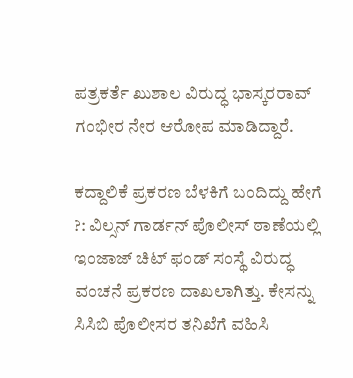ಪತ್ರಕರ್ತೆ ಖುಶಾಲ ವಿರುದ್ಧ ಭಾಸ್ಕರರಾವ್ ಗಂಭೀರ ನೇರ ಆರೋಪ ಮಾಡಿದ್ದಾರೆ.

ಕದ್ದಾಲಿಕೆ ಪ್ರಕರಣ ಬೆಳಕಿಗೆ ಬಂದಿದ್ದು ಹೇಗೆ ?: ವಿಲ್ಸನ್ ಗಾರ್ಡನ್ ಪೊಲೀಸ್ ಠಾಣೆಯಲ್ಲಿ ಇಂಜಾಜ್ ಚಿಟ್ ಫಂಡ್ ಸಂಸ್ಥೆ ವಿರುದ್ಧ ವಂಚನೆ ಪ್ರಕರಣ ದಾಖಲಾಗಿತ್ತು. ಕೇಸನ್ನು ಸಿಸಿಬಿ ಪೊಲೀಸರ ತನಿಖೆಗೆ ವಹಿಸಿ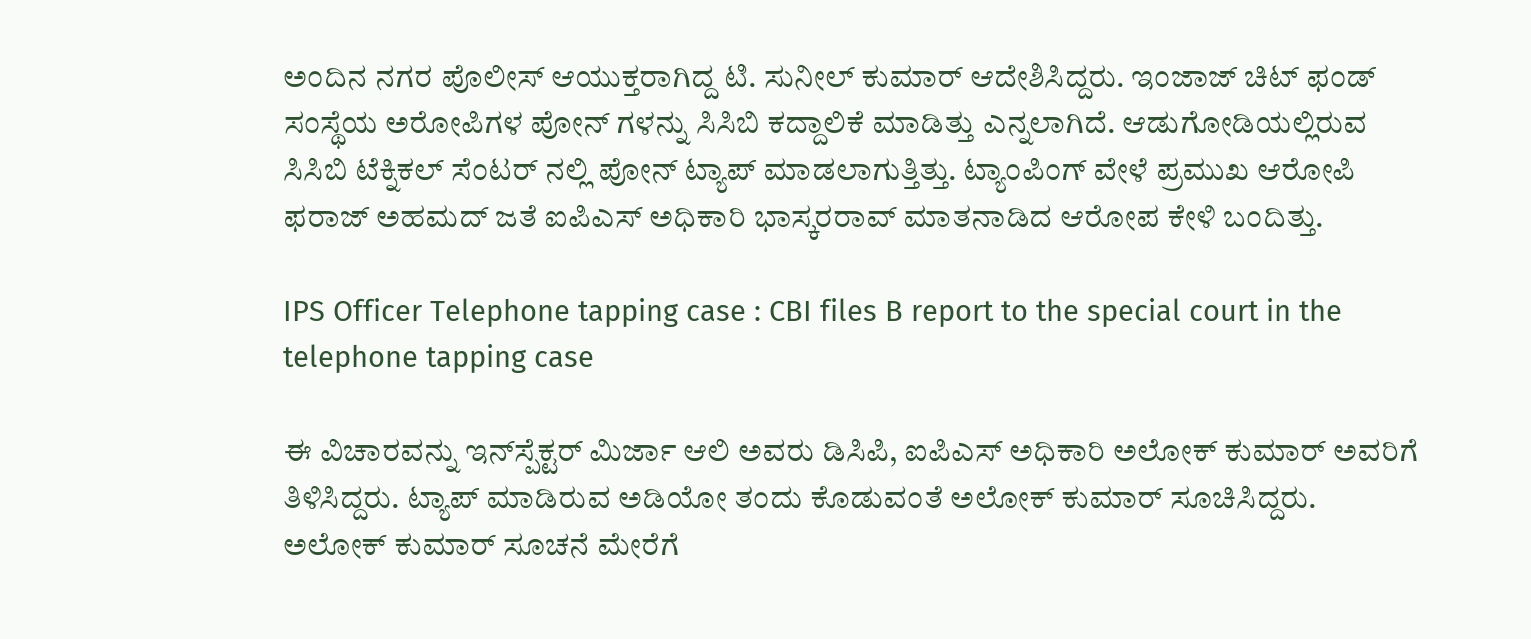ಅಂದಿನ ನಗರ ಪೊಲೀಸ್ ಆಯುಕ್ತರಾಗಿದ್ದ ಟಿ. ಸುನೀಲ್ ಕುಮಾರ್ ಆದೇಶಿಸಿದ್ದರು. ಇಂಜಾಜ್ ಚಿಟ್ ಫಂಡ್ ಸಂಸ್ಥೆಯ ಅರೋಪಿಗಳ ಪೋನ್ ಗಳನ್ನು ಸಿಸಿಬಿ ಕದ್ದಾಲಿಕೆ ಮಾಡಿತ್ತು ಎನ್ನಲಾಗಿದೆ. ಆಡುಗೋಡಿಯಲ್ಲಿರುವ ಸಿಸಿಬಿ ಟೆಕ್ನಿಕಲ್ ಸೆಂಟರ್ ನಲ್ಲಿ ಪೋನ್ ಟ್ಯಾಪ್ ಮಾಡಲಾಗುತ್ತಿತ್ತು. ಟ್ಯಾಂಪಿಂಗ್ ವೇಳೆ ಪ್ರಮುಖ ಆರೋಪಿ ಫರಾಜ್ ಅಹಮದ್ ಜತೆ ಐಪಿಎಸ್ ಅಧಿಕಾರಿ ಭಾಸ್ಕರರಾವ್ ಮಾತನಾಡಿದ ಆರೋಪ ಕೇಳಿ ಬಂದಿತ್ತು.

IPS Officer Telephone tapping case : CBI files B report to the special court in the telephone tapping case

ಈ ವಿಚಾರವನ್ನು ಇನ್‌ಸ್ಪೆಕ್ಟರ್ ಮಿರ್ಜಾ ಆಲಿ ಅವರು ಡಿಸಿಪಿ, ಐಪಿಎಸ್ ಅಧಿಕಾರಿ ಅಲೋಕ್ ಕುಮಾರ್ ಅವರಿಗೆ ತಿಳಿಸಿದ್ದರು. ಟ್ಯಾಪ್ ಮಾಡಿರುವ ಅಡಿಯೋ ತಂದು ಕೊಡುವಂತೆ ಅಲೋಕ್ ಕುಮಾರ್ ಸೂಚಿಸಿದ್ದರು. ಅಲೋಕ್ ಕುಮಾರ್ ಸೂಚನೆ ಮೇರೆಗೆ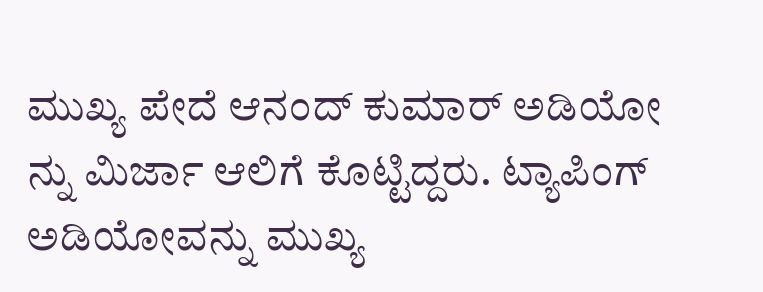ಮುಖ್ಯ ಪೇದೆ ಆನಂದ್ ಕುಮಾರ್ ಅಡಿಯೋ ನ್ನು ಮಿರ್ಜಾ ಆಲಿಗೆ ಕೊಟ್ಟಿದ್ದರು. ಟ್ಯಾಪಿಂಗ್ ಅಡಿಯೋವನ್ನು ಮುಖ್ಯ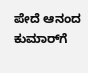ಪೇದೆ ಆನಂದ ಕುಮಾರ್‌ಗೆ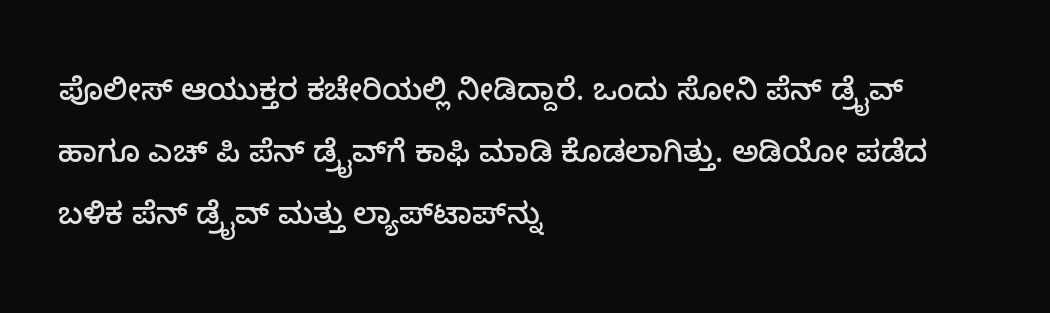ಪೊಲೀಸ್ ಆಯುಕ್ತರ ಕಚೇರಿಯಲ್ಲಿ ನೀಡಿದ್ದಾರೆ. ಒಂದು ಸೋನಿ ಪೆನ್ ಡ್ರೈವ್ ಹಾಗೂ ಎಚ್‌ ಪಿ ಪೆನ್ ಡ್ರೈವ್‌ಗೆ ಕಾಫಿ ಮಾಡಿ ಕೊಡಲಾಗಿತ್ತು. ಅಡಿಯೋ ಪಡೆದ ಬಳಿಕ ಪೆನ್ ಡ್ರೈವ್ ಮತ್ತು ಲ್ಯಾಪ್‌ಟಾಪ್‌ನ್ನು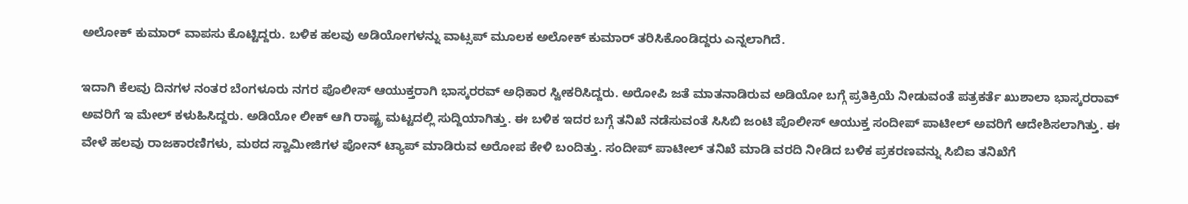ಅಲೋಕ್ ಕುಮಾರ್ ವಾಪಸು ಕೊಟ್ಟಿದ್ದರು. ಬಳಿಕ ಹಲವು ಅಡಿಯೋಗಳನ್ನು ವಾಟ್ಸಪ್ ಮೂಲಕ ಅಲೋಕ್ ಕುಮಾರ್ ತರಿಸಿಕೊಂಡಿದ್ದರು ಎನ್ನಲಾಗಿದೆ.

ಇದಾಗಿ ಕೆಲವು ದಿನಗಳ ನಂತರ ಬೆಂಗಳೂರು ನಗರ ಪೊಲೀಸ್ ಆಯುಕ್ತರಾಗಿ ಭಾಸ್ಕರರವ್ ಅಧಿಕಾರ ಸ್ವೀಕರಿಸಿದ್ದರು. ಅರೋಪಿ ಜತೆ ಮಾತನಾಡಿರುವ ಅಡಿಯೋ ಬಗ್ಗೆ ಪ್ರತಿಕ್ರಿಯೆ ನೀಡುವಂತೆ ಪತ್ರಕರ್ತೆ ಖುಶಾಲಾ ಭಾಸ್ಕರರಾವ್ ಅವರಿಗೆ ಇ ಮೇಲ್ ಕಳುಹಿಸಿದ್ದರು. ಅಡಿಯೋ ಲೀಕ್ ಆಗಿ ರಾಷ್ಟ್ರ ಮಟ್ಟದಲ್ಲಿ ಸುದ್ದಿಯಾಗಿತ್ತು. ಈ ಬಳಿಕ ಇದರ ಬಗ್ಗೆ ತನಿಖೆ ನಡೆಸುವಂತೆ ಸಿಸಿಬಿ ಜಂಟಿ ಪೊಲೀಸ್ ಆಯುಕ್ತ ಸಂದೀಪ್ ಪಾಟೀಲ್ ಅವರಿಗೆ ಆದೇಶಿಸಲಾಗಿತ್ತು. ಈ ವೇಳೆ ಹಲವು ರಾಜಕಾರಣಿಗಳು, ಮಠದ ಸ್ವಾಮೀಜಿಗಳ ಪೋನ್ ಟ್ಯಾಪ್ ಮಾಡಿರುವ ಅರೋಪ ಕೇಳಿ ಬಂದಿತ್ತು. ಸಂದೀಪ್ ಪಾಟೀಲ್ ತನಿಖೆ ಮಾಡಿ ವರದಿ ನೀಡಿದ ಬಳಿಕ ಪ್ರಕರಣವನ್ನು ಸಿಬಿಐ ತನಿಖೆಗೆ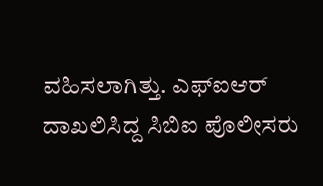ವಹಿಸಲಾಗಿತ್ತು. ಎಫ್ಐಆರ್ ದಾಖಲಿಸಿದ್ದ ಸಿಬಿಐ ಪೊಲೀಸರು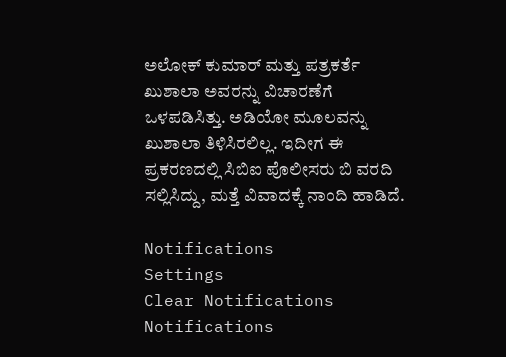ಅಲೋಕ್ ಕುಮಾರ್ ಮತ್ತು ಪತ್ರಕರ್ತೆ ಖುಶಾಲಾ ಅವರನ್ನು ವಿಚಾರಣೆಗೆ ಒಳಪಡಿಸಿತ್ತು. ಅಡಿಯೋ ಮೂಲವನ್ನು ಖುಶಾಲಾ ತಿಳಿಸಿರಲಿಲ್ಲ. ಇದೀಗ ಈ ಪ್ರಕರಣದಲ್ಲಿ ಸಿಬಿಐ ಪೊಲೀಸರು ಬಿ ವರದಿ ಸಲ್ಲಿಸಿದ್ದು, ಮತ್ತೆ ವಿವಾದಕ್ಕೆ ನಾಂದಿ ಹಾಡಿದೆ.

Notifications
Settings
Clear Notifications
Notifications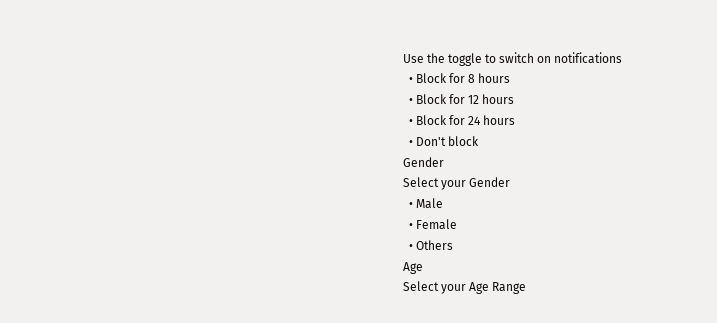Use the toggle to switch on notifications
  • Block for 8 hours
  • Block for 12 hours
  • Block for 24 hours
  • Don't block
Gender
Select your Gender
  • Male
  • Female
  • Others
Age
Select your Age Range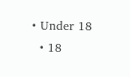• Under 18
  • 18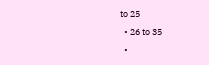to 25
  • 26 to 35
  •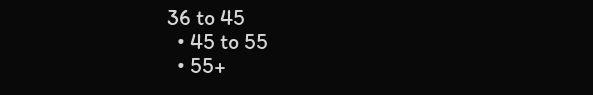36 to 45
  • 45 to 55
  • 55+